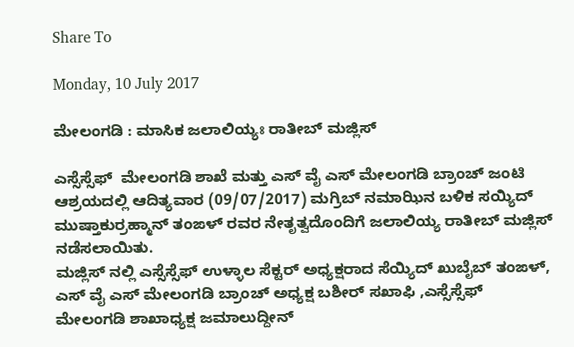Share To

Monday, 10 July 2017

ಮೇಲಂಗಡಿ : ಮಾಸಿಕ ಜಲಾಲಿಯ್ಯಃ ರಾತೀಬ್ ಮಜ್ಲಿಸ್

ಎಸ್ಸೆಸ್ಸೆಫ್  ಮೇಲಂಗಡಿ ಶಾಖೆ ಮತ್ತು ಎಸ್ ವೈ ಎಸ್ ಮೇಲಂಗಡಿ ಬ್ರಾಂಚ್ ಜಂಟಿ ಆಶ್ರಯದಲ್ಲಿ ಆದಿತ್ಯವಾರ (09/07/2017) ಮಗ್ರಿಬ್ ನಮಾಝಿನ ಬಳಿಕ ಸಯ್ಯಿದ್ ಮುಷ್ತಾಕುರ್ರಹ್ಮಾನ್ ತಂಙಳ್ ರವರ ನೇತೃತ್ವದೊಂದಿಗೆ ಜಲಾಲಿಯ್ಯ ರಾತೀಬ್ ಮಜ್ಲಿಸ್  ನಡೆಸಲಾಯಿತು.
ಮಜ್ಲಿಸ್ ನಲ್ಲಿ ಎಸ್ಸೆಸ್ಸೆಫ್ ಉಳ್ಳಾಲ ಸೆಕ್ಟರ್ ಅಧ್ಯಕ್ಷರಾದ ಸೆಯ್ಯಿದ್ ಖುಬೈಬ್ ತಂಙಳ್, ಎಸ್ ವೈ ಎಸ್ ಮೇಲಂಗಡಿ ಬ್ರಾಂಚ್ ಅಧ್ಯಕ್ಷ ಬಶೀರ್ ಸಖಾಫಿ ,ಎಸ್ಸೆಸ್ಸೆಫ್ ಮೇಲಂಗಡಿ ಶಾಖಾಧ್ಯಕ್ಷ ಜಮಾಲುದ್ದೀನ್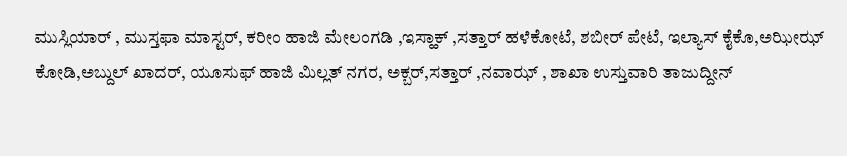ಮುಸ್ಲಿಯಾರ್ , ಮುಸ್ತಫಾ ಮಾಸ್ಟರ್, ಕರೀಂ ಹಾಜಿ ಮೇಲಂಗಡಿ ,ಇಸ್ಹಾಕ್ ,ಸತ್ತಾರ್ ಹಳೆಕೋಟೆ, ಶಬೀರ್ ಪೇಟೆ, ಇಲ್ಯಾಸ್ ಕೈಕೊ,ಅಝೀಝ್ ಕೋಡಿ,ಅಬ್ದುಲ್ ಖಾದರ್, ಯೂಸುಫ್ ಹಾಜಿ ಮಿಲ್ಲತ್ ನಗರ, ಅಕ್ಬರ್,ಸತ್ತಾರ್ ,ನವಾಝ್ , ಶಾಖಾ ಉಸ್ತುವಾರಿ ತಾಜುದ್ದೀನ್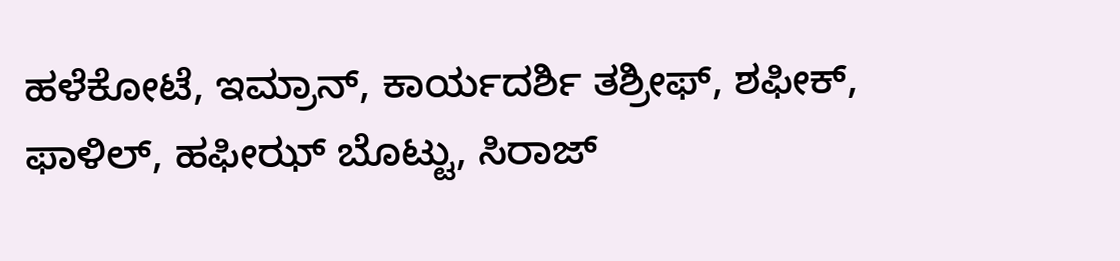ಹಳೆಕೋಟೆ, ಇಮ್ರಾನ್, ಕಾರ್ಯದರ್ಶಿ ತಶ್ರೀಫ್, ಶಫೀಕ್, ಫಾಳಿಲ್, ಹಫೀಝ್ ಬೊಟ್ಟು, ಸಿರಾಜ್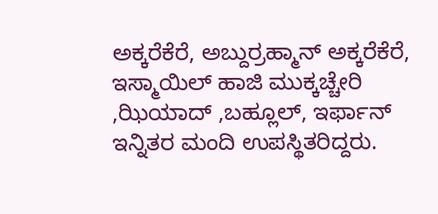ಅಕ್ಕರೆಕೆರೆ, ಅಬ್ದುರ್ರಹ್ಮಾನ್ ಅಕ್ಕರೆಕೆರೆ, ಇಸ್ಮಾಯಿಲ್ ಹಾಜಿ ಮುಕ್ಕಚ್ಚೇರಿ ,ಝಿಯಾದ್ ,ಬಹ್ಲೂಲ್, ಇರ್ಫಾನ್ ಇನ್ನಿತರ ಮಂದಿ ಉಪಸ್ಥಿತರಿದ್ದರು.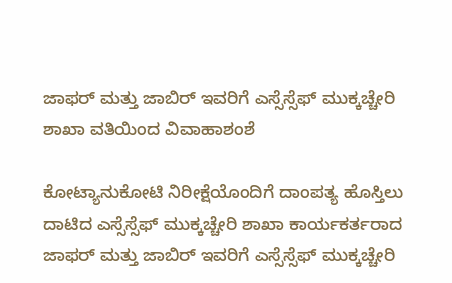ಜಾಫರ್ ಮತ್ತು ಜಾಬಿರ್ ಇವರಿಗೆ ಎಸ್ಸೆಸ್ಸೆಫ್ ಮುಕ್ಕಚ್ಚೇರಿ ಶಾಖಾ ವತಿಯಿಂದ ವಿವಾಹಾಶಂಶೆ

ಕೋಟ್ಯಾನುಕೋಟಿ ನಿರೀಕ್ಷೆಯೊಂದಿಗೆ ದಾಂಪತ್ಯ ಹೊಸ್ತಿಲು ದಾಟಿದ ಎಸ್ಸೆಸ್ಸೆಫ್ ಮುಕ್ಕಚ್ಚೇರಿ ಶಾಖಾ ಕಾರ್ಯಕರ್ತರಾದ ಜಾಫರ್ ಮತ್ತು ಜಾಬಿರ್ ಇವರಿಗೆ ಎಸ್ಸೆಸ್ಸೆಫ್ ಮುಕ್ಕಚ್ಚೇರಿ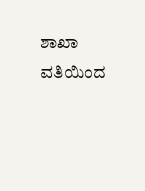ಶಾಖಾ ವತಿಯಿಂದ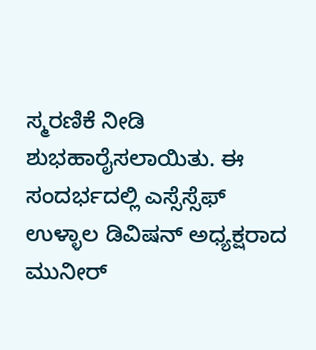ಸ್ಮರಣಿಕೆ ನೀಡಿ ಶುಭಹಾರೈಸಲಾಯಿತು. ಈ ಸಂದರ್ಭದಲ್ಲಿ ಎಸ್ಸೆಸ್ಸೆಫ್ ಉಳ್ಳಾಲ ಡಿವಿಷನ್ ಅಧ್ಯಕ್ಷರಾದ ಮುನೀರ್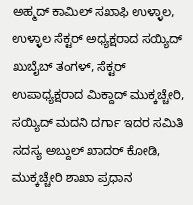ಅಹ್ಮದ್ ಕಾಮಿಲ್ ಸಖಾಫಿ ಉಳ್ಳಾಲ, ಉಳ್ಳಾಲ ಸೆಕ್ಟರ್ ಅಧ್ಯಕ್ಷರಾದ ಸಯ್ಯಿದ್ ಖುಬೈಬ್ ತಂಗಳ್, ಸೆಕ್ಟರ್ ಉಪಾಧ್ಯಕ್ಷರಾದ ಮಿಕ್ದಾದ್ ಮುಕ್ಕಚ್ಚೇರಿ, ಸಯ್ಯಿದ್ ಮದನಿ ದರ್ಗಾ ಇದರ ಸಮಿತಿ ಸದಸ್ಯ ಅಬ್ದುಲ್ ಖಾದರ್ ಕೋಡಿ, ಮುಕ್ಕಚ್ಚೇರಿ ಶಾಖಾ ಪ್ರಧಾನ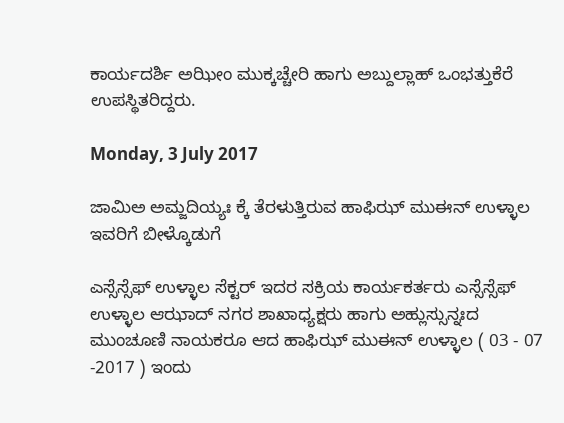ಕಾರ್ಯದರ್ಶಿ ಅಝೀಂ ಮುಕ್ಕಚ್ಚೇರಿ ಹಾಗು ಅಬ್ದುಲ್ಲಾಹ್ ಒಂಭತ್ತುಕೆರೆ ಉಪಸ್ಥಿತರಿದ್ದರು.

Monday, 3 July 2017

ಜಾಮಿಅ ಅಮ್ಜದಿಯ್ಯಃ ಕ್ಕೆ ತೆರಳುತ್ತಿರುವ ಹಾಫಿಝ್ ಮುಈನ್ ಉಳ್ಳಾಲ ಇವರಿಗೆ ಬೀಳ್ಕೊಡುಗೆ

ಎಸ್ಸೆಸ್ಸೆಫ್ ಉಳ್ಳಾಲ ಸೆಕ್ಟರ್ ಇದರ ಸಕ್ರಿಯ ಕಾರ್ಯಕರ್ತರು ಎಸ್ಸೆಸ್ಸೆಫ್ ಉಳ್ಳಾಲ ಆಝಾದ್ ನಗರ ಶಾಖಾಧ್ಯಕ್ಷರು ಹಾಗು ಅಹ್ಲುಸ್ಸುನ್ನಃದ ಮುಂಚೂಣಿ ನಾಯಕರೂ ಆದ ಹಾಫಿಝ್ ಮುಈನ್ ಉಳ್ಳಾಲ ( 03 - 07 -2017 ) ಇಂದು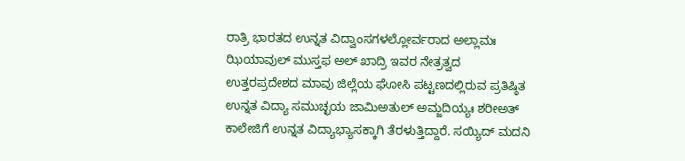ರಾತ್ರಿ ಭಾರತದ ಉನ್ನತ ವಿದ್ವಾಂಸಗಳಲ್ಲೋರ್ವರಾದ ಅಲ್ಲಾಮಃ ಝಿಯಾವುಲ್ ಮುಸ್ತಫ ಅಲ್ ಖಾದ್ರಿ ಇವರ ನೇತ್ರತ್ವದ ಉತ್ತರಪ್ರದೇಶದ ಮಾವು ಜಿಲ್ಲೆಯ ಘೋಸಿ ಪಟ್ಟಣದಲ್ಲಿರುವ ಪ್ರತಿಷ್ಠಿತ ಉನ್ನತ ವಿದ್ಯಾ ಸಮುಚ್ಛಯ ಜಾಮಿಅತುಲ್ ಅಮ್ಜದಿಯ್ಯಃ ಶರೀಅತ್ ಕಾಲೇಜಿಗೆ ಉನ್ನತ ವಿದ್ಯಾಭ್ಯಾಸಕ್ಕಾಗಿ ತೆರಳುತ್ತಿದ್ದಾರೆ. ಸಯ್ಯಿದ್ ಮದನಿ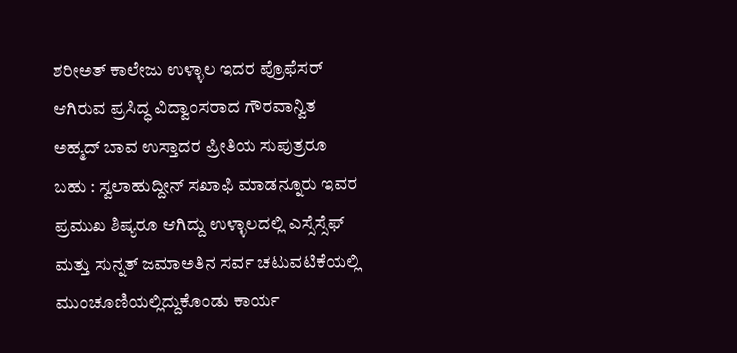ಶರೀಅತ್ ಕಾಲೇಜು ಉಳ್ಳಾಲ ಇದರ ಪ್ರೊಫೆಸರ್ ಆಗಿರುವ ಪ್ರಸಿದ್ಧ ವಿದ್ವಾಂಸರಾದ ಗೌರವಾನ್ವಿತ ಅಹ್ಮದ್ ಬಾವ ಉಸ್ತಾದರ ಪ್ರೀತಿಯ ಸುಪುತ್ರರೂ ಬಹು : ಸ್ವಲಾಹುದ್ದೀನ್ ಸಖಾಫಿ ಮಾಡನ್ನೂರು ಇವರ ಪ್ರಮುಖ ಶಿಷ್ಯರೂ ಆಗಿದ್ದು ಉಳ್ಳಾಲದಲ್ಲಿ ಎಸ್ಸೆಸ್ಸೆಫ್ ಮತ್ತು ಸುನ್ನತ್ ಜಮಾಅತಿನ ಸರ್ವ ಚಟುವಟಿಕೆಯಲ್ಲಿ ಮುಂಚೂಣಿಯಲ್ಲಿದ್ದುಕೊಂಡು ಕಾರ್ಯ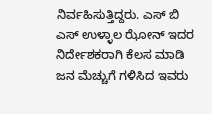ನಿರ್ವಹಿಸುತ್ತಿದ್ದರು. ಎಸ್ ಬಿ ಎಸ್ ಉಳ್ಳಾಲ ಝೋನ್ ಇದರ ನಿರ್ದೇಶಕರಾಗಿ ಕೆಲಸ ಮಾಡಿ ಜನ ಮೆಚ್ಚುಗೆ ಗಳಿಸಿದ ಇವರು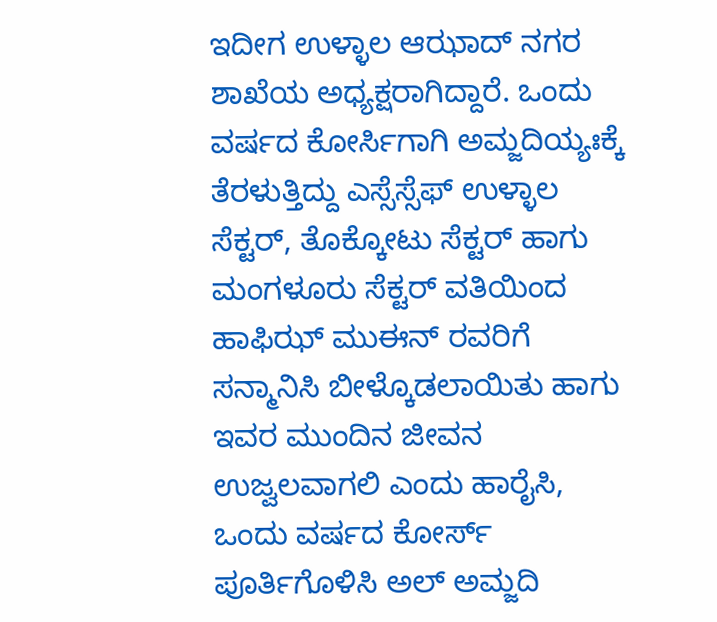ಇದೀಗ ಉಳ್ಳಾಲ ಆಝಾದ್ ನಗರ ಶಾಖೆಯ ಅಧ್ಯಕ್ಷರಾಗಿದ್ದಾರೆ. ಒಂದು ವರ್ಷದ ಕೋರ್ಸಿಗಾಗಿ ಅಮ್ಜದಿಯ್ಯಃಕ್ಕೆ ತೆರಳುತ್ತಿದ್ದು ಎಸ್ಸೆಸ್ಸೆಫ್ ಉಳ್ಳಾಲ ಸೆಕ್ಟರ್, ತೊಕ್ಕೋಟು ಸೆಕ್ಟರ್ ಹಾಗು ಮಂಗಳೂರು ಸೆಕ್ಟರ್ ವತಿಯಿಂದ ಹಾಫಿಝ್ ಮುಈನ್ ರವರಿಗೆ ಸನ್ಮಾನಿಸಿ ಬೀಳ್ಕೊಡಲಾಯಿತು ಹಾಗು ಇವರ ಮುಂದಿನ ಜೀವನ ಉಜ್ವಲವಾಗಲಿ ಎಂದು ಹಾರೈಸಿ, ಒಂದು ವರ್ಷದ ಕೋರ್ಸ್ ಪೂರ್ತಿಗೊಳಿಸಿ ಅಲ್ ಅಮ್ಜದಿ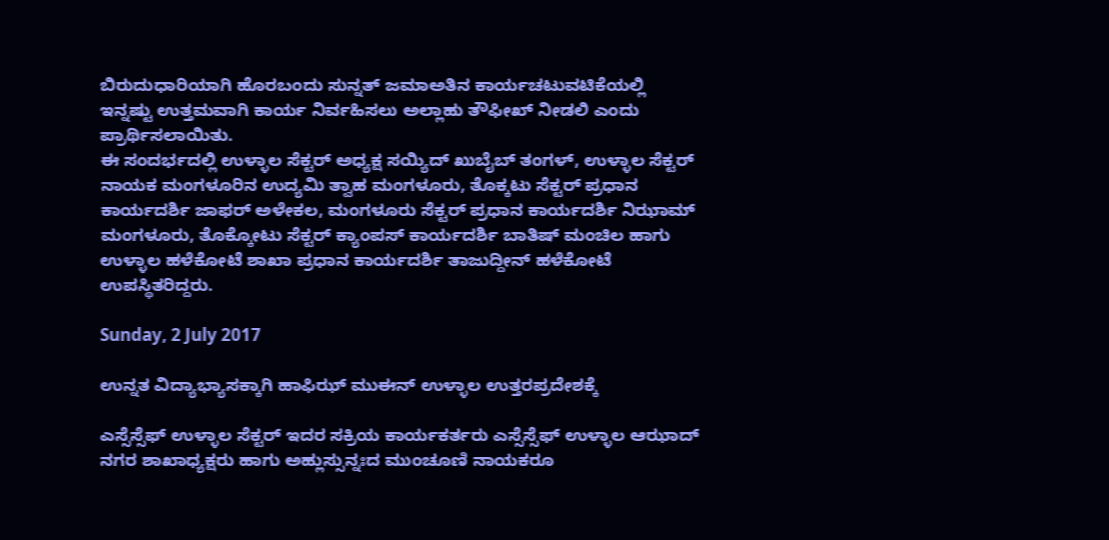ಬಿರುದುಧಾರಿಯಾಗಿ ಹೊರಬಂದು ಸುನ್ನತ್ ಜಮಾಅತಿನ ಕಾರ್ಯಚಟುವಟಿಕೆಯಲ್ಲಿ ಇನ್ನಷ್ಟು ಉತ್ತಮವಾಗಿ ಕಾರ್ಯ ನಿರ್ವಹಿಸಲು ಅಲ್ಲಾಹು ತೌಫೀಖ್ ನೀಡಲಿ ಎಂದು ಪ್ರಾರ್ಥಿಸಲಾಯಿತು.
ಈ ಸಂದರ್ಭದಲ್ಲಿ ಉಳ್ಳಾಲ ಸೆಕ್ಟರ್ ಅಧ್ಯಕ್ಷ ಸಯ್ಯಿದ್ ಖುಬೈಬ್ ತಂಗಳ್, ಉಳ್ಳಾಲ ಸೆಕ್ಟರ್ ನಾಯಕ ಮಂಗಳೂರಿನ ಉದ್ಯಮಿ ತ್ವಾಹ ಮಂಗಳೂರು, ತೊಕ್ಕಟು ಸೆಕ್ಟರ್ ಪ್ರಧಾನ ಕಾರ್ಯದರ್ಶಿ ಜಾಫರ್ ಅಳೇಕಲ, ಮಂಗಳೂರು ಸೆಕ್ಟರ್ ಪ್ರಧಾನ ಕಾರ್ಯದರ್ಶಿ ನಿಝಾಮ್ ಮಂಗಳೂರು, ತೊಕ್ಕೋಟು ಸೆಕ್ಟರ್ ಕ್ಯಾಂಪಸ್ ಕಾರ್ಯದರ್ಶಿ ಬಾತಿಷ್ ಮಂಚಿಲ ಹಾಗು ಉಳ್ಳಾಲ ಹಳೆಕೋಟೆ ಶಾಖಾ ಪ್ರಧಾನ ಕಾರ್ಯದರ್ಶಿ ತಾಜುದ್ದೀನ್ ಹಳೆಕೋಟೆ ಉಪಸ್ಥಿತರಿದ್ದರು.

Sunday, 2 July 2017

ಉನ್ನತ ವಿದ್ಯಾಭ್ಯಾಸಕ್ಕಾಗಿ ಹಾಫಿಝ್ ಮುಈನ್ ಉಳ್ಳಾಲ ಉತ್ತರಪ್ರದೇಶಕ್ಕೆ

ಎಸ್ಸೆಸ್ಸೆಫ್ ಉಳ್ಳಾಲ ಸೆಕ್ಟರ್ ಇದರ ಸಕ್ರಿಯ ಕಾರ್ಯಕರ್ತರು ಎಸ್ಸೆಸ್ಸೆಫ್ ಉಳ್ಳಾಲ ಆಝಾದ್ ನಗರ ಶಾಖಾಧ್ಯಕ್ಷರು ಹಾಗು ಅಹ್ಲುಸ್ಸುನ್ನಃದ ಮುಂಚೂಣಿ ನಾಯಕರೂ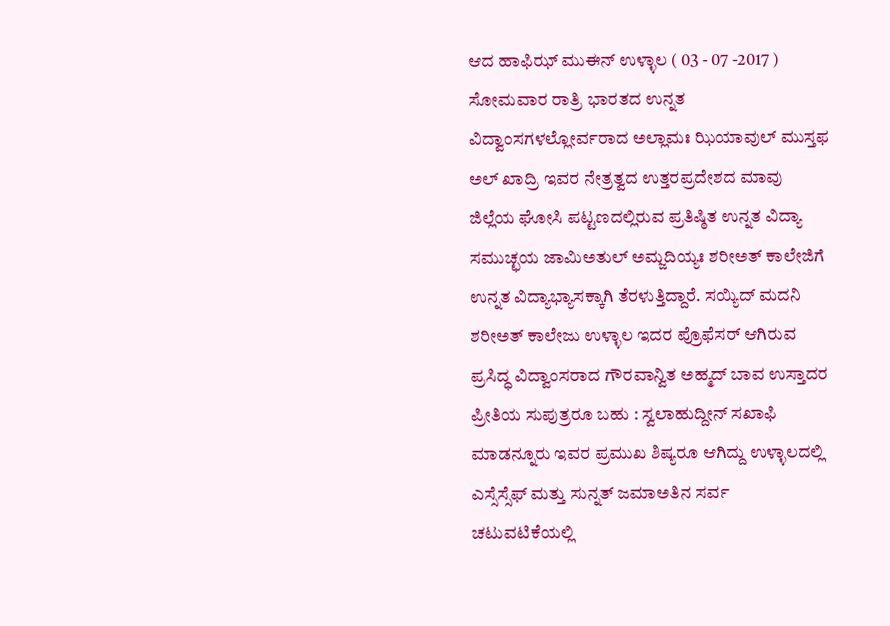ಆದ ಹಾಫಿಝ್ ಮುಈನ್ ಉಳ್ಳಾಲ ( 03 - 07 -2017 ) ಸೋಮವಾರ ರಾತ್ರಿ ಭಾರತದ ಉನ್ನತ ವಿದ್ವಾಂಸಗಳಲ್ಲೋರ್ವರಾದ ಅಲ್ಲಾಮಃ ಝಿಯಾವುಲ್ ಮುಸ್ತಫ ಅಲ್ ಖಾದ್ರಿ ಇವರ ನೇತ್ರತ್ವದ ಉತ್ತರಪ್ರದೇಶದ ಮಾವು ಜಿಲ್ಲೆಯ ಘೋಸಿ ಪಟ್ಟಣದಲ್ಲಿರುವ ಪ್ರತಿಷ್ಠಿತ ಉನ್ನತ ವಿದ್ಯಾ ಸಮುಚ್ಛಯ ಜಾಮಿಅತುಲ್ ಅಮ್ಜದಿಯ್ಯಃ ಶರೀಅತ್ ಕಾಲೇಜಿಗೆ ಉನ್ನತ ವಿದ್ಯಾಭ್ಯಾಸಕ್ಕಾಗಿ ತೆರಳುತ್ತಿದ್ದಾರೆ. ಸಯ್ಯಿದ್ ಮದನಿ ಶರೀಅತ್ ಕಾಲೇಜು ಉಳ್ಳಾಲ ಇದರ ಪ್ರೊಫೆಸರ್ ಆಗಿರುವ ಪ್ರಸಿದ್ಧ ವಿದ್ವಾಂಸರಾದ ಗೌರವಾನ್ವಿತ ಅಹ್ಮದ್ ಬಾವ ಉಸ್ತಾದರ ಪ್ರೀತಿಯ ಸುಪುತ್ರರೂ ಬಹು : ಸ್ವಲಾಹುದ್ದೀನ್ ಸಖಾಫಿ ಮಾಡನ್ನೂರು ಇವರ ಪ್ರಮುಖ ಶಿಷ್ಯರೂ ಆಗಿದ್ದು ಉಳ್ಳಾಲದಲ್ಲಿ ಎಸ್ಸೆಸ್ಸೆಫ್ ಮತ್ತು ಸುನ್ನತ್ ಜಮಾಅತಿನ ಸರ್ವ ಚಟುವಟಿಕೆಯಲ್ಲಿ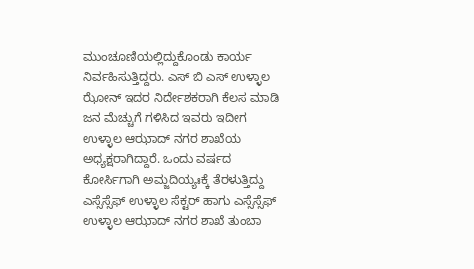ಮುಂಚೂಣಿಯಲ್ಲಿದ್ದುಕೊಂಡು ಕಾರ್ಯ ನಿರ್ವಹಿಸುತ್ತಿದ್ದರು. ಎಸ್ ಬಿ ಎಸ್ ಉಳ್ಳಾಲ ಝೋನ್ ಇದರ ನಿರ್ದೇಶಕರಾಗಿ ಕೆಲಸ ಮಾಡಿ ಜನ ಮೆಚ್ಚುಗೆ ಗಳಿಸಿದ ಇವರು ಇದೀಗ ಉಳ್ಳಾಲ ಆಝಾದ್ ನಗರ ಶಾಖೆಯ ಅಧ್ಯಕ್ಷರಾಗಿದ್ದಾರೆ. ಒಂದು ವರ್ಷದ ಕೋರ್ಸಿಗಾಗಿ ಅಮ್ಜದಿಯ್ಯಃಕ್ಕೆ ತೆರಳುತ್ತಿದ್ದು ಎಸ್ಸೆಸ್ಸೆಫ್ ಉಳ್ಳಾಲ ಸೆಕ್ಟರ್ ಹಾಗು ಎಸ್ಸೆಸ್ಸೆಫ್ ಉಳ್ಳಾಲ ಆಝಾದ್ ನಗರ ಶಾಖೆ ತುಂಬಾ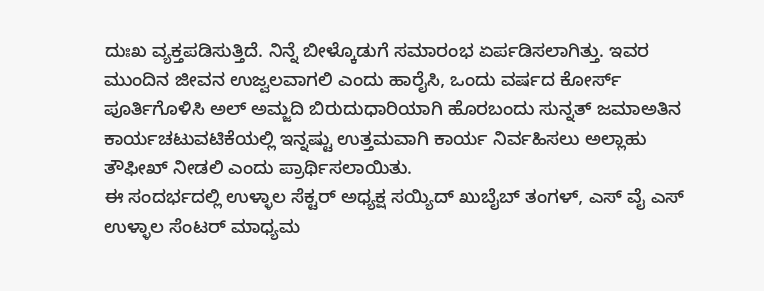ದುಃಖ ವ್ಯಕ್ತಪಡಿಸುತ್ತಿದೆ. ನಿನ್ನೆ ಬೀಳ್ಕೊಡುಗೆ ಸಮಾರಂಭ ಏರ್ಪಡಿಸಲಾಗಿತ್ತು. ಇವರ ಮುಂದಿನ ಜೀವನ ಉಜ್ವಲವಾಗಲಿ ಎಂದು ಹಾರೈಸಿ, ಒಂದು ವರ್ಷದ ಕೋರ್ಸ್ ಪೂರ್ತಿಗೊಳಿಸಿ ಅಲ್ ಅಮ್ಜದಿ ಬಿರುದುಧಾರಿಯಾಗಿ ಹೊರಬಂದು ಸುನ್ನತ್ ಜಮಾಅತಿನ ಕಾರ್ಯಚಟುವಟಿಕೆಯಲ್ಲಿ ಇನ್ನಷ್ಟು ಉತ್ತಮವಾಗಿ ಕಾರ್ಯ ನಿರ್ವಹಿಸಲು ಅಲ್ಲಾಹು ತೌಫೀಖ್ ನೀಡಲಿ ಎಂದು ಪ್ರಾರ್ಥಿಸಲಾಯಿತು.
ಈ ಸಂದರ್ಭದಲ್ಲಿ ಉಳ್ಳಾಲ ಸೆಕ್ಟರ್ ಅಧ್ಯಕ್ಷ ಸಯ್ಯಿದ್ ಖುಬೈಬ್ ತಂಗಳ್, ಎಸ್ ವೈ ಎಸ್ ಉಳ್ಳಾಲ ಸೆಂಟರ್ ಮಾಧ್ಯಮ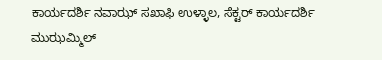ಕಾರ್ಯದರ್ಶಿ ನವಾಝ್ ಸಖಾಫಿ ಉಳ್ಳಾಲ, ಸೆಕ್ಟರ್ ಕಾರ್ಯದರ್ಶಿ ಮುಝಮ್ಮಿಲ್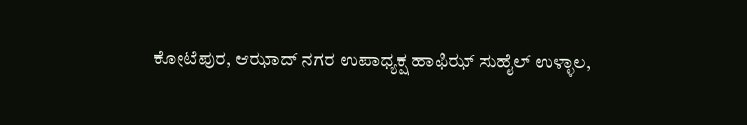ಕೋಟೆಪುರ, ಆಝಾದ್ ನಗರ ಉಪಾಧ್ಯಕ್ಷ ಹಾಫಿಝ್ ಸುಹೈಲ್ ಉಳ್ಳಾಲ,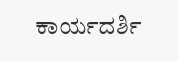ಕಾರ್ಯದರ್ಶಿ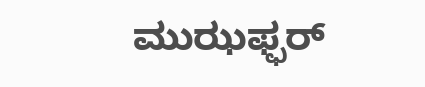ಮುಝಫ್ಫರ್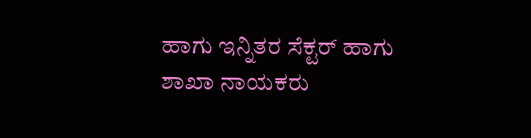ಹಾಗು ಇನ್ನಿತರ ಸೆಕ್ಟರ್ ಹಾಗು ಶಾಖಾ ನಾಯಕರು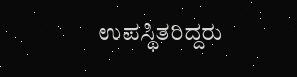ಉಪಸ್ಥಿತರಿದ್ದರು